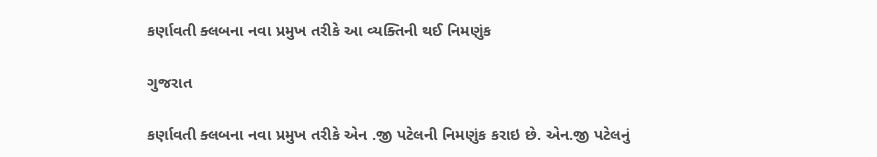કર્ણાવતી ક્લબના નવા પ્રમુખ તરીકે આ વ્યક્તિની થઈ નિમણુંક

ગુજરાત

કર્ણાવતી ક્લબના નવા પ્રમુખ તરીકે એન .જી પટેલની નિમણુંક કરાઇ છે. એન.જી પટેલનું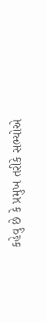કહેવુ છે કે પ્રમુખ તરીકે સભ્યોએ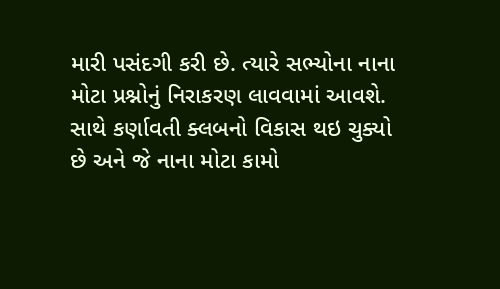મારી પસંદગી કરી છે. ત્યારે સભ્યોના નાના મોટા પ્રશ્નોનું નિરાકરણ લાવવામાં આવશે. સાથે કર્ણાવતી ક્લબનો વિકાસ થઇ ચુક્યો છે અને જે નાના મોટા કામો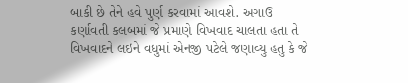બાકી છે તેને હવે પુર્ણ કરવામાં આવશે. અગાઉ કર્ણાવતી કલબમાં જે પ્રમાણે વિખવાદ ચાલતા હતા તે વિખવાદને લઇને વધુમાં એનજી પટેલે જણાવ્યુ હતુ કે જે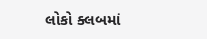લોકો ક્લબમાં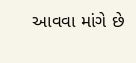આવવા માંગે છે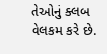તેઓનું ક્લબ વેલકમ કરે છે.